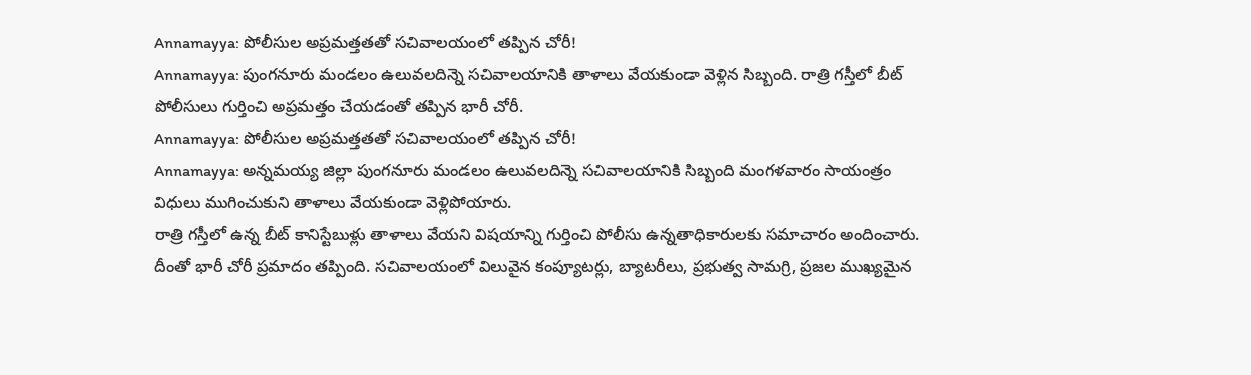Annamayya: పోలీసుల అప్రమత్తతతో సచివాలయంలో తప్పిన చోరీ!
Annamayya: పుంగనూరు మండలం ఉలువలదిన్నె సచివాలయానికి తాళాలు వేయకుండా వెళ్లిన సిబ్బంది. రాత్రి గస్తీలో బీట్ పోలీసులు గుర్తించి అప్రమత్తం చేయడంతో తప్పిన భారీ చోరీ.
Annamayya: పోలీసుల అప్రమత్తతతో సచివాలయంలో తప్పిన చోరీ!
Annamayya: అన్నమయ్య జిల్లా పుంగనూరు మండలం ఉలువలదిన్నె సచివాలయానికి సిబ్బంది మంగళవారం సాయంత్రం విధులు ముగించుకుని తాళాలు వేయకుండా వెళ్లిపోయారు.
రాత్రి గస్తీలో ఉన్న బీట్ కానిస్టేబుళ్లు తాళాలు వేయని విషయాన్ని గుర్తించి పోలీసు ఉన్నతాధికారులకు సమాచారం అందించారు. దీంతో భారీ చోరీ ప్రమాదం తప్పింది. సచివాలయంలో విలువైన కంప్యూటర్లు, బ్యాటరీలు, ప్రభుత్వ సామగ్రి, ప్రజల ముఖ్యమైన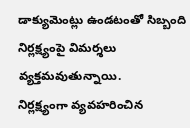డాక్యుమెంట్లు ఉండటంతో సిబ్బంది నిర్లక్ష్యంపై విమర్శలు వ్యక్తమవుతున్నాయి.
నిర్లక్ష్యంగా వ్యవహరించిన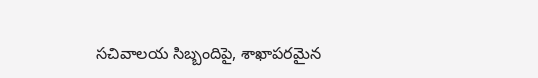సచివాలయ సిబ్బందిపై, శాఖాపరమైన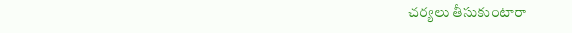చర్యలు తీసుకుంటారా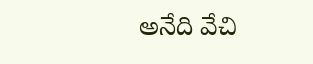అనేది వేచి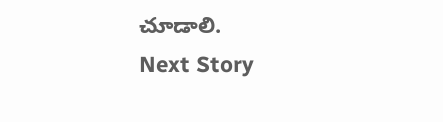చూడాలి.
Next Story